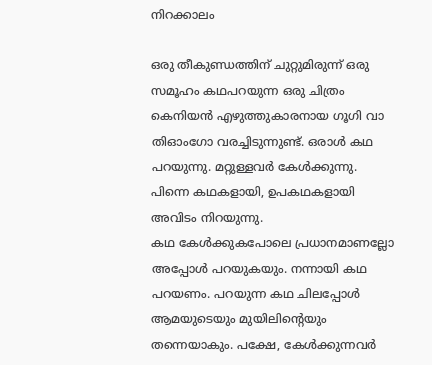നിറക്കാലം

ഒരു തീകുണ്ഡത്തിന് ചുറ്റുമിരുന്ന് ഒരു സമൂഹം കഥപറയുന്ന ഒരു ചിത്രം കെനിയൻ എഴുത്തുകാരനായ ഗൂഗി വാ തിഓംഗോ വരച്ചിടുന്നുണ്ട്. ഒരാൾ കഥ പറയുന്നു. മറ്റുള്ളവർ കേൾക്കുന്നു. പിന്നെ കഥകളായി, ഉപകഥകളായി അവിടം നിറയുന്നു.
കഥ കേൾക്കുകപോലെ പ്രധാനമാണല്ലോ അപ്പോൾ പറയുകയും. നന്നായി കഥ പറയണം. പറയുന്ന കഥ ചിലപ്പോൾ ആമയുടെയും മുയിലിന്റെയും തന്നെയാകും. പക്ഷേ, കേൾക്കുന്നവർ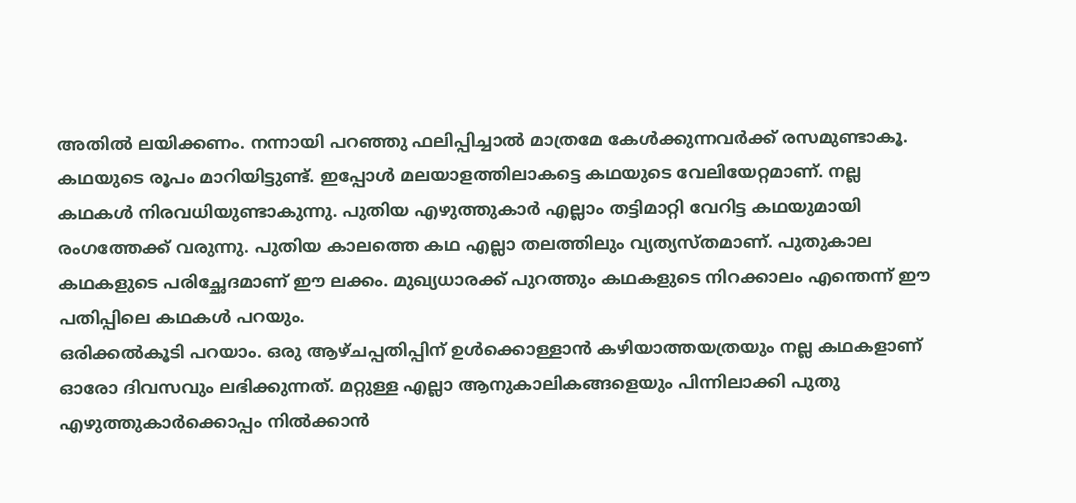അതിൽ ലയിക്കണം. നന്നായി പറഞ്ഞു ഫലിപ്പിച്ചാൽ മാത്രമേ കേൾക്കുന്നവർക്ക് രസമുണ്ടാകൂ.
കഥയുടെ രൂപം മാറിയിട്ടുണ്ട്. ഇപ്പോൾ മലയാളത്തിലാകട്ടെ കഥയുടെ വേലിയേറ്റമാണ്. നല്ല കഥകൾ നിരവധിയുണ്ടാകുന്നു. പുതിയ എഴുത്തുകാർ എല്ലാം തട്ടിമാറ്റി വേറിട്ട കഥയുമായി രംഗത്തേക്ക് വരുന്നു. പുതിയ കാലത്തെ കഥ എല്ലാ തലത്തിലും വ്യത്യസ്തമാണ്. പുതുകാല കഥകളുടെ പരിച്ഛേദമാണ് ഈ ലക്കം. മുഖ്യധാരക്ക് പുറത്തും കഥകളുടെ നിറക്കാലം എന്തെന്ന് ഈ പതിപ്പിലെ കഥകൾ പറയും.
ഒരിക്കൽകൂടി പറയാം. ഒരു ആഴ്ചപ്പതിപ്പിന് ഉൾക്കൊള്ളാൻ കഴിയാത്തയത്രയും നല്ല കഥകളാണ് ഓരോ ദിവസവും ലഭിക്കുന്നത്. മറ്റുള്ള എല്ലാ ആനുകാലികങ്ങളെയും പിന്നിലാക്കി പുതു എഴുത്തുകാർക്കൊപ്പം നിൽക്കാൻ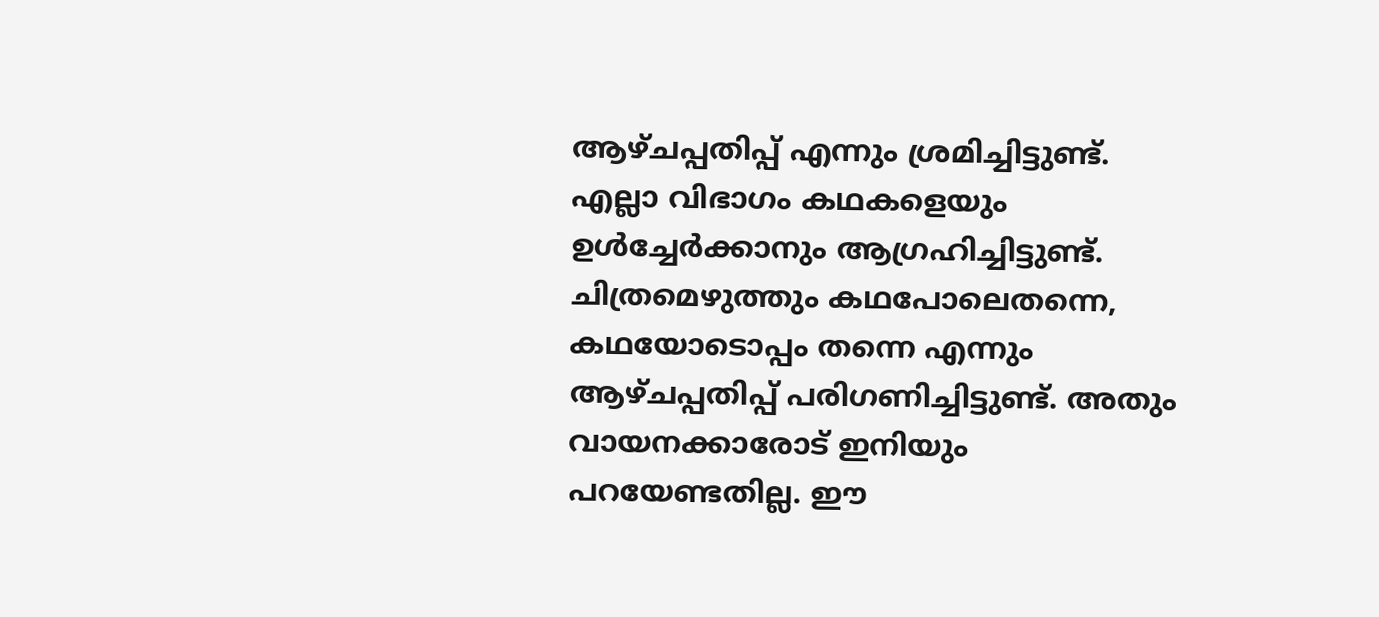ആഴ്ചപ്പതിപ്പ് എന്നും ശ്രമിച്ചിട്ടുണ്ട്. എല്ലാ വിഭാഗം കഥകളെയും ഉൾച്ചേർക്കാനും ആഗ്രഹിച്ചിട്ടുണ്ട്. ചിത്രമെഴുത്തും കഥപോലെതന്നെ, കഥയോടൊപ്പം തന്നെ എന്നും ആഴ്ചപ്പതിപ്പ് പരിഗണിച്ചിട്ടുണ്ട്. അതും വായനക്കാരോട് ഇനിയും പറയേണ്ടതില്ല. ഈ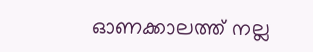ഓണക്കാലത്ത് നല്ല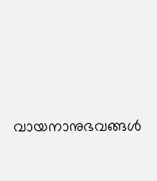വായനാനുഭവങ്ങൾ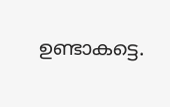ഉണ്ടാകട്ടെ.